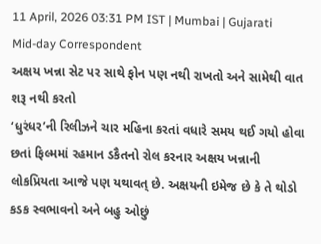11 April, 2026 03:31 PM IST | Mumbai | Gujarati Mid-day Correspondent
અક્ષય ખન્ના સેટ પર સાથે ફોન પણ નથી રાખતો અને સામેથી વાત શરૂ નથી કરતો
‘ધુરંધર’ની રિલીઝને ચાર મહિના કરતાં વધારે સમય થઈ ગયો હોવા છતાં ફિલ્મમાં રહમાન ડકૈતનો રોલ કરનાર અક્ષય ખન્નાની લોકપ્રિયતા આજે પણ યથાવત્ છે. અક્ષયની ઇમેજ છે કે તે થોડો કડક સ્વભાવનો અને બહુ ઓછું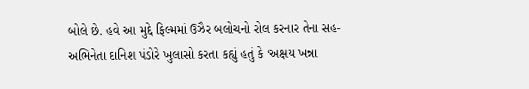બોલે છે. હવે આ મુદ્દે ફિલ્મમાં ઉઝૈર બલોચનો રોલ કરનાર તેના સહ-અભિનેતા દાનિશ પંડોરે ખુલાસો કરતા કહ્યું હતું કે ‘અક્ષય ખન્ના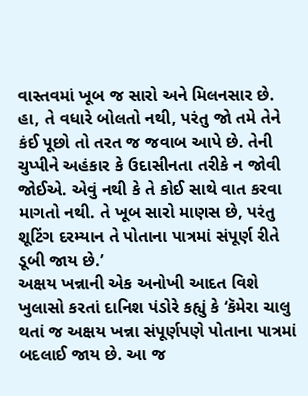વાસ્તવમાં ખૂબ જ સારો અને મિલનસાર છે. હા, તે વધારે બોલતો નથી, પરંતુ જો તમે તેને કંઈ પૂછો તો તરત જ જવાબ આપે છે. તેની ચુપ્પીને અહંકાર કે ઉદાસીનતા તરીકે ન જોવી જોઈએ. એવું નથી કે તે કોઈ સાથે વાત કરવા માગતો નથી. તે ખૂબ સારો માણસ છે, પરંતુ શૂટિંગ દરમ્યાન તે પોતાના પાત્રમાં સંપૂર્ણ રીતે ડૂબી જાય છે.’
અક્ષય ખન્નાની એક અનોખી આદત વિશે ખુલાસો કરતાં દાનિશ પંડોરે કહ્યું કે ‘કૅમેરા ચાલુ થતાં જ અક્ષય ખન્ના સંપૂર્ણપણે પોતાના પાત્રમાં બદલાઈ જાય છે. આ જ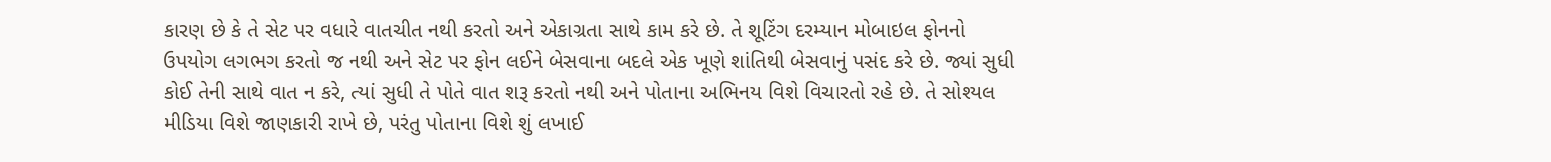કારણ છે કે તે સેટ પર વધારે વાતચીત નથી કરતો અને એકાગ્રતા સાથે કામ કરે છે. તે શૂટિંગ દરમ્યાન મોબાઇલ ફોનનો ઉપયોગ લગભગ કરતો જ નથી અને સેટ પર ફોન લઈને બેસવાના બદલે એક ખૂણે શાંતિથી બેસવાનું પસંદ કરે છે. જ્યાં સુધી કોઈ તેની સાથે વાત ન કરે, ત્યાં સુધી તે પોતે વાત શરૂ કરતો નથી અને પોતાના અભિનય વિશે વિચારતો રહે છે. તે સોશ્યલ મીડિયા વિશે જાણકારી રાખે છે, પરંતુ પોતાના વિશે શું લખાઈ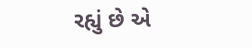રહ્યું છે એ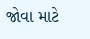જોવા માટે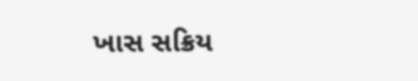ખાસ સક્રિય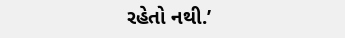રહેતો નથી.’